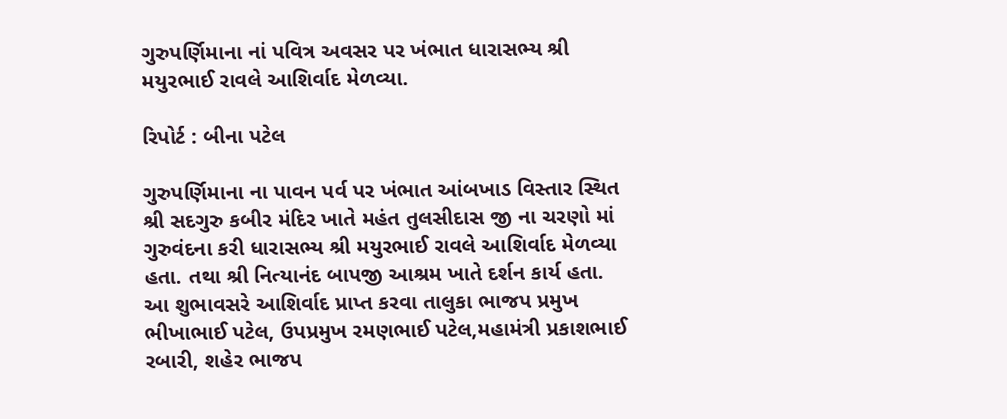ગુરુપર્ણિમાના નાં પવિત્ર અવસર પર ખંભાત ધારાસભ્ય શ્રી મયુરભાઈ રાવલે આશિર્વાદ મેળવ્યા.

રિપોર્ટ : બીના પટેલ

ગુરુપર્ણિમાના ના પાવન પર્વ પર ખંભાત આંબખાડ વિસ્તાર સ્થિત શ્રી સદગુરુ કબીર મંદિર ખાતે મહંત તુલસીદાસ જી ના ચરણો માં ગુરુવંદના કરી ધારાસભ્ય શ્રી મયુરભાઈ રાવલે આશિર્વાદ મેળવ્યા હતા. તથા શ્રી નિત્યાનંદ બાપજી આશ્રમ ખાતે દર્શન કાર્ય હતા. આ શુભાવસરે આશિર્વાદ પ્રાપ્ત કરવા તાલુકા ભાજપ પ્રમુખ ભીખાભાઈ પટેલ, ઉપપ્રમુખ રમણભાઈ પટેલ,મહામંત્રી પ્રકાશભાઈ રબારી, શહેર ભાજપ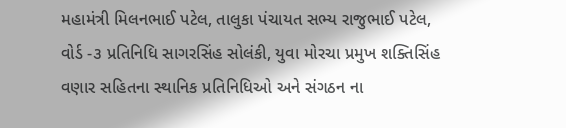મહામંત્રી મિલનભાઈ પટેલ, તાલુકા પંચાયત સભ્ય રાજુભાઈ પટેલ, વોર્ડ -૩ પ્રતિનિધિ સાગરસિંહ સોલંકી, યુવા મોરચા પ્રમુખ શક્તિસિંહ વણાર સહિતના સ્થાનિક પ્રતિનિધિઓ અને સંગઠન ના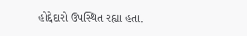હોદ્દેદારો ઉપસ્થિત રહ્યા હતા.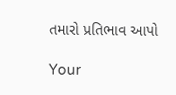તમારો પ્રતિભાવ આપો

Your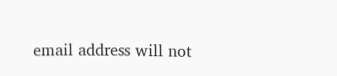email address will not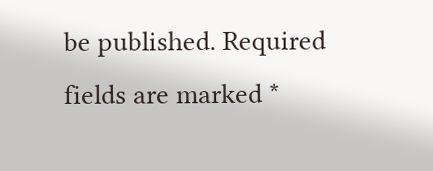be published. Required fields are marked *